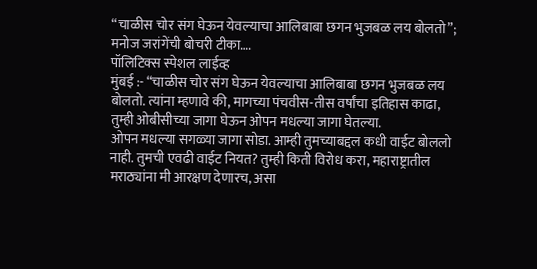“चाळीस चोर संग घेऊन येवल्याचा आलिबाबा छगन भुजबळ लय बोलतो”; मनोज जरांगेंची बोचरी टीका….
पॉलिटिक्स स्पेशल लाईव्ह
मुंबई :- “चाळीस चोर संग घेऊन येवल्याचा आलिबाबा छगन भुजबळ लय बोलतो. त्यांना म्हणावे की, मागच्या पंचवीस-तीस वर्षांचा इतिहास काढा, तुम्ही ओबीसीच्या जागा घेऊन ओपन मधल्या जागा घेतल्या.
ओपन मधल्या सगळ्या जागा सोडा. आम्ही तुमच्याबद्दल कधी वाईट बोललो नाही. तुमची एवढी वाईट नियत? तुम्ही किती विरोध करा, महाराष्ट्रातील मराठ्यांना मी आरक्षण देणारच, असा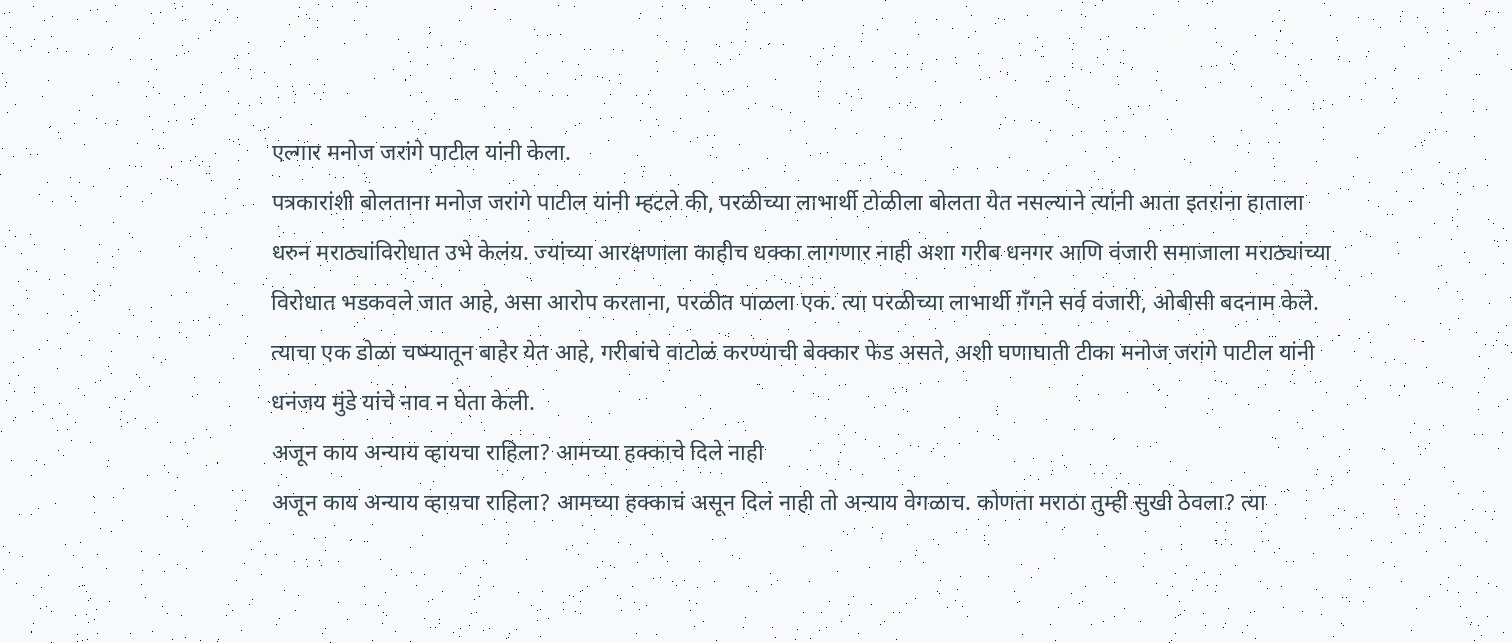एल्गार मनोज जरांगे पाटील यांनी केला.
पत्रकारांशी बोलताना मनोज जरांगे पाटील यांनी म्हटले की, परळीच्या लाभार्थी टोळीला बोलता येत नसल्याने त्यांनी आता इतरांना हाताला धरुन मराठ्यांविरोधात उभे केलंय. ज्यांच्या आरक्षणाला काहीच धक्का लागणार नाही अशा गरीब धनगर आणि वंजारी समाजाला मराठ्यांच्या विरोधात भडकवले जात आहे, असा आरोप करताना, परळीत पाळला एक. त्या परळीच्या लाभार्थी गँगने सर्व वंजारी, ओबीसी बदनाम केले. त्याचा एक डोळा चष्म्यातून बाहेर येत आहे, गरीबांचे वाटोळं करण्याची बेक्कार फेड असते, अशी घणाघाती टीका मनोज जरांगे पाटील यांनी धनंजय मुंडे यांचे नाव न घेता केली.
अजून काय अन्याय व्हायचा राहिला? आमच्या हक्काचे दिले नाही
अजून काय अन्याय व्हायचा राहिला? आमच्या हक्काचं असून दिलं नाही तो अन्याय वेगळाच. कोणता मराठा तुम्ही सुखी ठेवला? त्या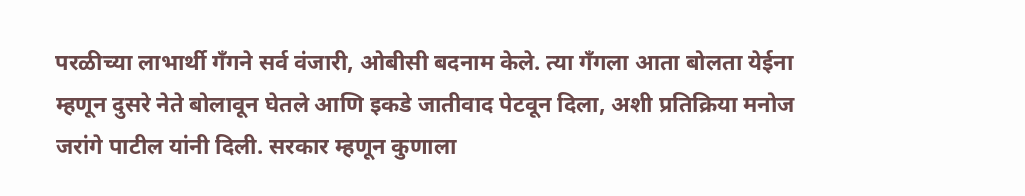परळीच्या लाभार्थी गँगने सर्व वंजारी, ओबीसी बदनाम केले. त्या गँगला आता बोलता येईना म्हणून दुसरे नेते बोलावून घेतले आणि इकडे जातीवाद पेटवून दिला, अशी प्रतिक्रिया मनोज जरांगे पाटील यांनी दिली. सरकार म्हणून कुणाला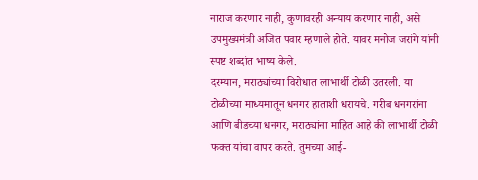नाराज करणार नाही, कुणावरही अन्याय करणार नाही, असे उपमुख्यमंत्री अजित पवार म्हणाले होते. यावर मनोज जरांगे यांनी स्पष्ट शब्दांत भाष्य केले.
दरम्यान, मराठ्यांच्या विरोधात लाभार्थी टोळी उतरली. या टोळीच्या माध्यमातून धनगर हाताशी धरायचे. गरीब धनगरांना आणि बीडच्या धनगर, मराठ्यांना माहित आहे की लाभार्थी टोळी फक्त यांचा वापर करते. तुमच्या आई-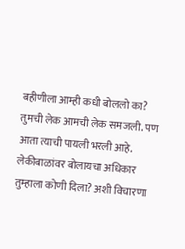बहीणीला आम्ही कधी बोललो का? तुमची लेक आमची लेक समजली. पण आता त्याची पायली भरली आहे. लेकीबाळांवर बोलायचा अधिकार तुम्हाला कोणी दिला? अशी विचारणा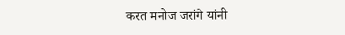करत मनोज जरांगे यांनी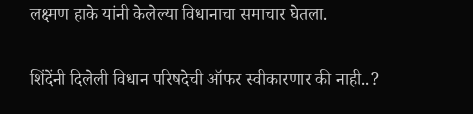लक्ष्मण हाके यांनी केलेल्या विधानाचा समाचार घेतला.

शिंदेंनी दिलेली विधान परिषदेची ऑफर स्वीकारणार की नाही..?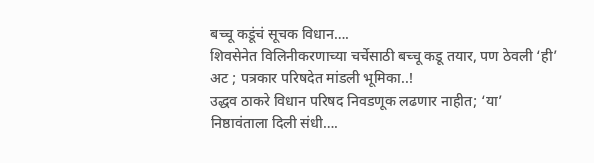बच्चू कडूंचं सूचक विधान….
शिवसेनेत विलिनीकरणाच्या चर्चेसाठी बच्चू कडू तयार, पण ठेवली ‘ही’ अट ; पत्रकार परिषदेत मांडली भूमिका..!
उद्धव ठाकरे विधान परिषद निवडणूक लढणार नाहीत; ‘या’ निष्ठावंताला दिली संधी….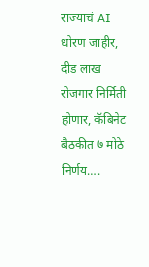राज्याचं AI धोरण जाहीर, दीड लाख रोजगार निर्मिती होणार, कॅबिनेट बैठकीत ७ मोठे निर्णय….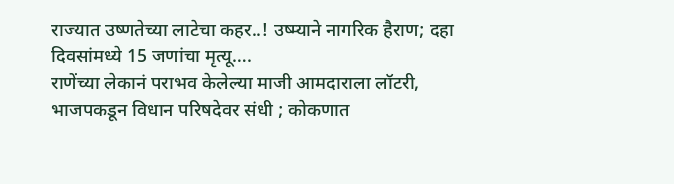राज्यात उष्णतेच्या लाटेचा कहर..! उष्म्याने नागरिक हैराण; दहा दिवसांमध्ये 15 जणांचा मृत्यू….
राणेंच्या लेकानं पराभव केलेल्या माजी आमदाराला लॉटरी, भाजपकडून विधान परिषदेवर संधी ; कोकणात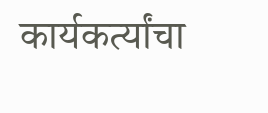कार्यकर्त्यांचा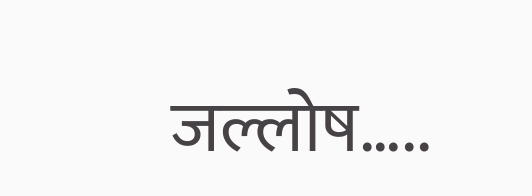जल्लोष…..